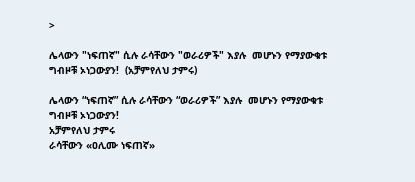>

ሌላውን "ነፍጠኛ" ሲሉ ራሳቸውን "ወራሪዎች" እያሉ  መሆኑን የማያውቁቱ ግብዞቹ ኦነጋውያን!  (አቻምየለህ ታምሩ)

ሌላውን “ነፍጠኛ” ሲሉ ራሳቸውን “ወራሪዎች” እያሉ  መሆኑን የማያውቁቱ ግብዞቹ ኦነጋውያን!
አቻምየለህ ታምሩ
ራሳቸውን «ዐሊሙ ነፍጠኛ»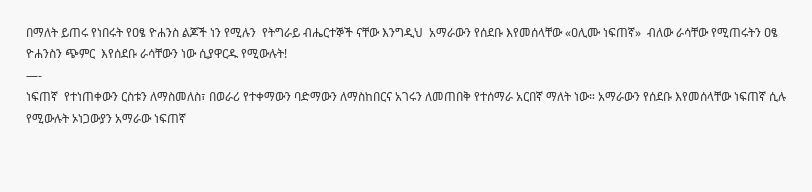በማለት ይጠሩ የነበሩት የዐፄ ዮሐንስ ልጆች ነን የሚሉን  የትግራይ ብሔርተኞች ናቸው እንግዲህ  አማራውን የሰደቡ እየመሰላቸው «ዐሊሙ ነፍጠኛ»  ብለው ራሳቸው የሚጠሩትን ዐፄ ዮሐንስን ጭምር  እየሰደቡ ራሳቸውን ነው ሲያዋርዱ የሚውሉት!
—-
ነፍጠኛ  የተነጠቀውን ርስቱን ለማስመለስ፣ በወራሪ የተቀማውን ባድማውን ለማስከበርና አገሩን ለመጠበቅ የተሰማራ አርበኛ ማለት ነው። አማራውን የሰደቡ እየመሰላቸው ነፍጠኛ ሲሉ የሚውሉት ኦነጋውያን አማራው ነፍጠኛ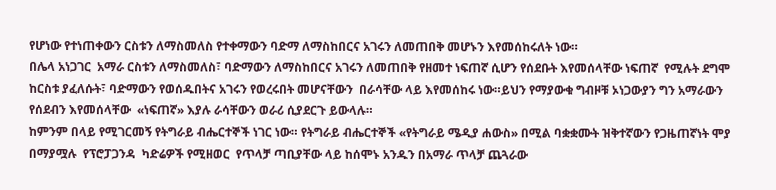የሆነው የተነጠቀውን ርስቱን ለማስመለስ የተቀማውን ባድማ ለማስከበርና አገሩን ለመጠበቅ መሆኑን እየመሰከሩለት ነው።
በሌላ አነጋገር  አማራ ርስቱን ለማስመለስ፣ ባድማውን ለማስከበርና አገሩን ለመጠበቅ የዘመተ ነፍጠኛ ሲሆን የሰደቡት እየመሰላቸው ነፍጠኛ  የሚሉት ደግሞ ከርስቱ ያፈለሱት፣ ባድማውን የወሰዱበትና አገሩን የወረሩበት መሆናቸውን  በራሳቸው ላይ እየመሰከሩ ነው።ይህን የማያውቁ ግብዞቹ ኦነጋውያን ግን አማራውን የሰደብን እየመሰላቸው  «ነፍጠኛ» እያሉ ራሳቸውን ወራሪ ሲያደርጉ ይውላሉ።
ከምንም በላይ የሚገርመኝ የትግራይ ብሔርተኞች ነገር ነው። የትግራይ ብሔርተኞች «የትግራይ ሜዲያ ሐውስ» በሚል ባቋቋሙት ዝቅተኛውን የጋዜጠኛነት ሞያ በማያሟሉ  የፕሮፓጋንዳ  ካድሬዎች የሚዘወር  የጥላቻ ጣቢያቸው ላይ ከሰሞኑ አንዱን በአማራ ጥላቻ ጨጓራው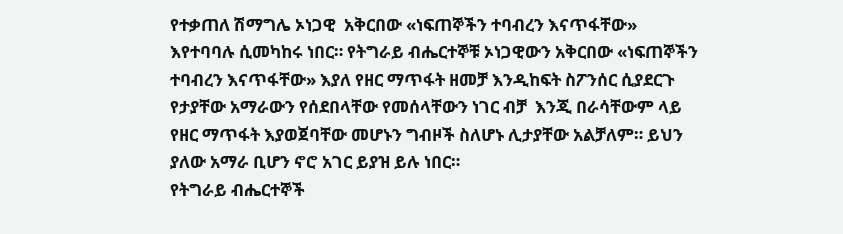የተቃጠለ ሽማግሌ ኦነጋዊ  አቅርበው «ነፍጠኞችን ተባብረን እናጥፋቸው»  እየተባባሉ ሲመካከሩ ነበር። የትግራይ ብሔርተኞቹ ኦነጋዊውን አቅርበው «ነፍጠኞችን ተባብረን እናጥፋቸው» እያለ የዘር ማጥፋት ዘመቻ እንዲከፍት ስፖንሰር ሲያደርጉ የታያቸው አማራውን የሰደበላቸው የመሰላቸውን ነገር ብቻ  እንጂ በራሳቸውም ላይ የዘር ማጥፋት እያወጀባቸው መሆኑን ግብዞች ስለሆኑ ሊታያቸው አልቻለም። ይህን ያለው አማራ ቢሆን ኖሮ አገር ይያዝ ይሉ ነበር።
የትግራይ ብሔርተኞች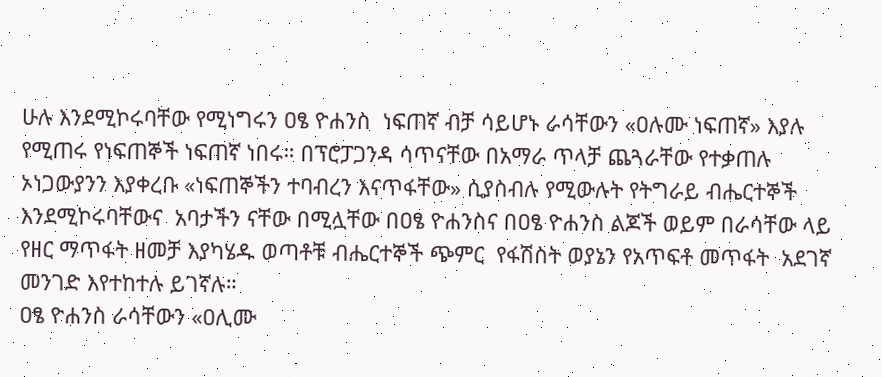ሁሉ እንደሚኮሩባቸው የሚነግሩን ዐፄ ዮሐንስ  ነፍጠኛ ብቻ ሳይሆኑ ራሳቸውን «ዐሉሙ ነፍጠኛ» እያሉ የሚጠሩ የነፍጠኞች ነፍጠኛ ነበሩ። በፕሮፓጋንዳ ሳጥናቸው በአማራ ጥላቻ ጨጓራቸው የተቃጠሉ ኦነጋውያንን እያቀረቡ «ነፍጠኞችን ተባብረን እናጥፋቸው» ሲያስብሉ የሚውሉት የትግራይ ብሔርተኞች እንደሚኮሩባቸውና  አባታችን ናቸው በሚሏቸው በዐፄ ዮሐንስና በዐፄ ዮሐንስ ልጆች ወይም በራሳቸው ላይ የዘር ማጥፋት ዘመቻ እያካሄዱ ወጣቶቹ ብሔርተኞች ጭምር  የፋሽስት ወያኔን የአጥፍቶ መጥፋት  አደገኛ  መንገድ እየተከተሉ ይገኛሉ።
ዐፄ ዮሐንስ ራሳቸውን «ዐሊሙ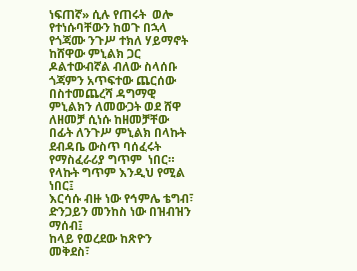ነፍጠኛ» ሲሉ የጠሩት  ወሎ የተነሱባቸውን ከወጉ በኋላ የጎጃሙ ንጉሥ ተክለ ሃይማኖት ከሸዋው ምኒልክ ጋር ዶልተውብኛል ብለው ስላሰቡ ጎጃምን አጥፍተው ጨርሰው በስተመጨረሻ ዳግማዊ ምኒልክን ለመውጋት ወደ ሸዋ ለዘመቻ ሲነሱ ከዘመቻቸው በፊት ለንጉሥ ምኒልክ በላኩት ደብዳቤ ውስጥ ባሰፈሩት የማስፈራሪያ ግጥም  ነበር። የላኩት ግጥም እንዲህ የሚል ነበር፤
እርሳሱ ብዙ ነው የኅምሌ ቴግብ፣
ድንጋይን መንከስ ነው በዝብዝን ማሰብ፤
ከላይ የወረደው ከጽዮን መቅደስ፣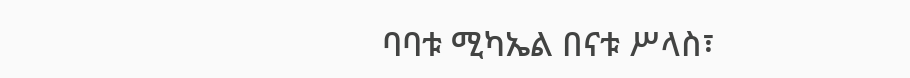ባባቱ ሚካኤል በናቱ ሥላስ፣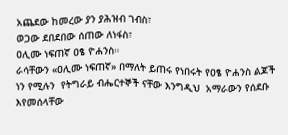አጨደው ከመረው ያን ያሕዝብ ገብስ፣
ወጋው ደበደበው ሰጠው ለነፋስ፣
ዐሊሙ ነፍጠኛ ዐፄ ዮሐንስ።
ራሳቸውን «ዐሊሙ ነፍጠኛ» በማለት ይጠሩ የነበሩት የዐፄ ዮሐንስ ልጆች ነን የሚሉን  የትግራይ ብሔርተኞች ናቸው እንግዲህ  አማራውን የሰደቡ እየመሰላቸው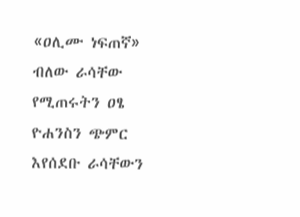«ዐሊሙ ነፍጠኛ»  ብለው ራሳቸው የሚጠሩትን ዐፄ ዮሐንስን ጭምር  እየሰደቡ ራሳቸውን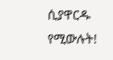ሲያዋርዱ የሚውሉት!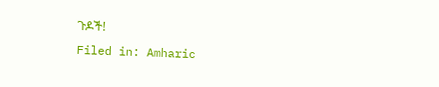ጉዶች!
Filed in: Amharic